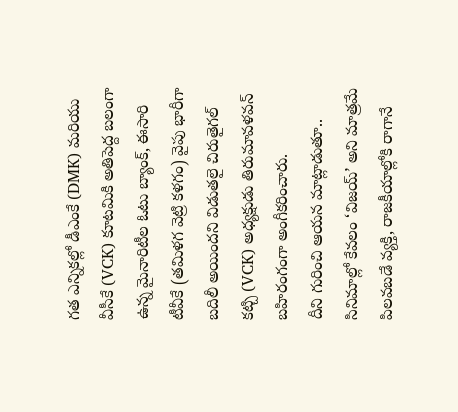గత ఎన్నికల్లో డీఎంకే (DMK) మరియు వీసీకే (VCK) కూటమికి అతిపెద్ద బలంగా ఉన్న మైనారిటీల ఓటు బ్యాంక్, ఈసారి టీవీకే (తమిళగ వెట్రి కళగం) వైపు భారీగా బదిలీ అయిందని విడుతలై చిరుతైగల్ కట్చి (VCK) అధ్యక్షుడు తిరుమావళవన్ బహిరంగంగా అంగీకరించారు.
దీని గురించి ఆయన మాట్లాడుతూ.. సినిమాల్లో కేవలం ‘విజయ్’ అని మాత్రమే పిలవబడే వ్యక్తి, రాజకీయాల్లోకి రాగానే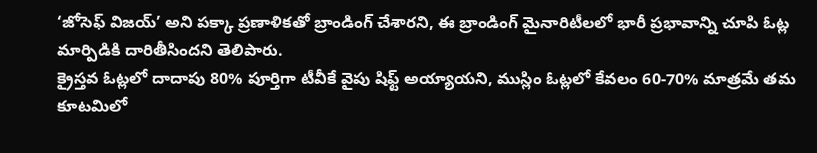‘జోసెఫ్ విజయ్’ అని పక్కా ప్రణాళికతో బ్రాండింగ్ చేశారని, ఈ బ్రాండింగ్ మైనారిటీలలో భారీ ప్రభావాన్ని చూపి ఓట్ల మార్పిడికి దారితీసిందని తెలిపారు.
క్రైస్తవ ఓట్లలో దాదాపు 80% పూర్తిగా టీవీకే వైపు షిఫ్ట్ అయ్యాయని, ముస్లిం ఓట్లలో కేవలం 60-70% మాత్రమే తమ కూటమిలో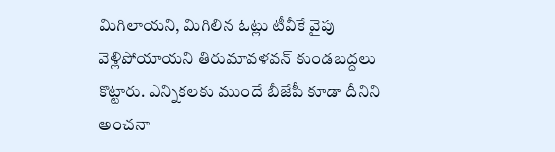మిగిలాయని, మిగిలిన ఓట్లు టీవీకే వైపు వెళ్లిపోయాయని తిరుమావళవన్ కుండబద్దలు కొట్టారు. ఎన్నికలకు ముందే బీజేపీ కూడా దీనిని అంచనా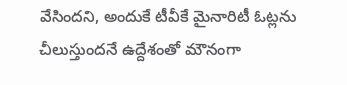వేసిందని, అందుకే టీవీకే మైనారిటీ ఓట్లను చీలుస్తుందనే ఉద్దేశంతో మౌనంగా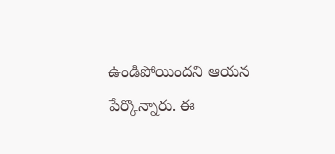ఉండిపోయిందని ఆయన పేర్కొన్నారు. ఈ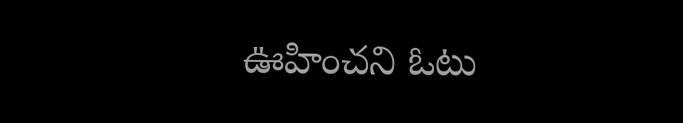ఊహించని ఓటు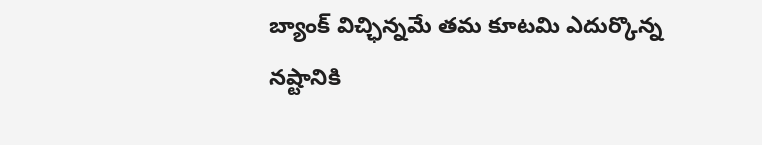బ్యాంక్ విచ్ఛిన్నమే తమ కూటమి ఎదుర్కొన్న నష్టానికి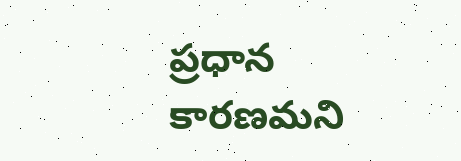ప్రధాన కారణమని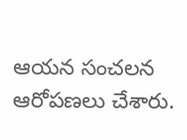ఆయన సంచలన ఆరోపణలు చేశారు.